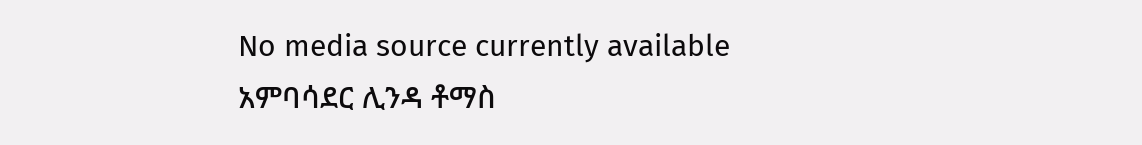No media source currently available
አምባሳደር ሊንዳ ቶማስ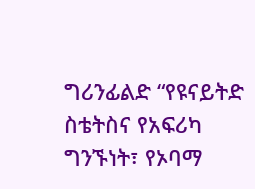ግሪንፊልድ “የዩናይትድ ስቴትስና የአፍሪካ ግንኙነት፣ የኦባማ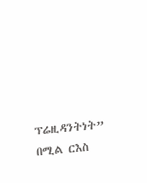ፕሬዚዳንትነት” በሚል ርእስ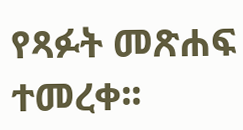የጻፉት መጽሐፍ ተመረቀ፡፡